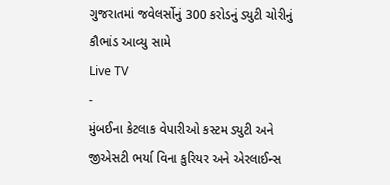ગુજરાતમાં જવેલર્સોનું 300 કરોડનું ડ્યુટી ચોરીનું કૌભાંડ આવ્યુ સામે
Live TV
-
મુંબઈના કેટલાક વેપારીઓ કસ્ટમ ડ્યુટી અને જીએસટી ભર્યા વિના કુરિયર અને એરલાઈન્સ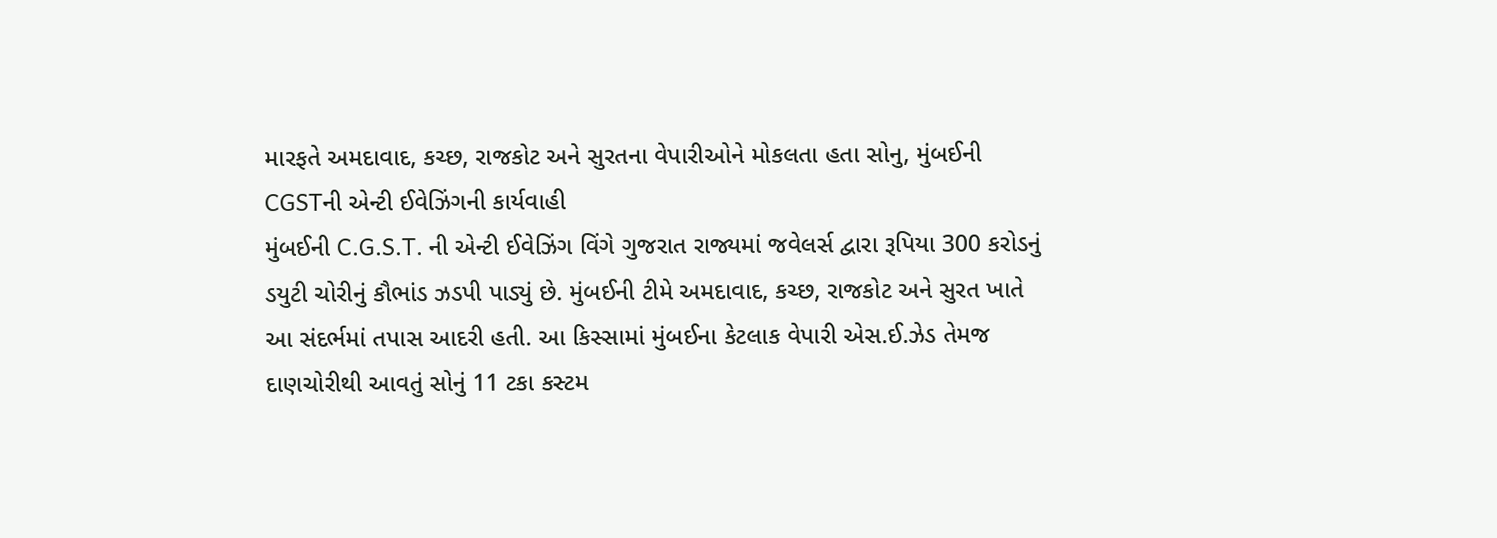મારફતે અમદાવાદ, કચ્છ, રાજકોટ અને સુરતના વેપારીઓને મોકલતા હતા સોનુ, મુંબઈની CGSTની એન્ટી ઈવેઝિંગની કાર્યવાહી
મુંબઈની C.G.S.T. ની એન્ટી ઈવેઝિંગ વિંગે ગુજરાત રાજ્યમાં જવેલર્સ દ્વારા રૂપિયા 300 કરોડનું ડયુટી ચોરીનું કૌભાંડ ઝડપી પાડ્યું છે. મુંબઈની ટીમે અમદાવાદ, કચ્છ, રાજકોટ અને સુરત ખાતે આ સંદર્ભમાં તપાસ આદરી હતી. આ કિસ્સામાં મુંબઈના કેટલાક વેપારી એસ.ઈ.ઝેડ તેમજ દાણચોરીથી આવતું સોનું 11 ટકા કસ્ટમ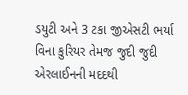ડયુટી અને 3 ટકા જીએસટી ભર્યા વિના કુરિયર તેમજ જુદી જુદી એરલાઈનની મદદથી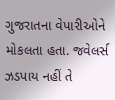ગુજરાતના વેપારીઓને મોકલતા હતા. જવેલર્સ ઝડપાય નહીં તે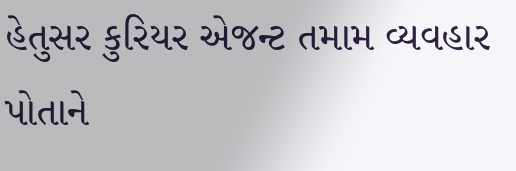હેતુસર કુરિયર એજન્ટ તમામ વ્યવહાર પોતાને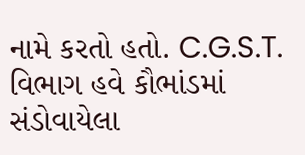નામે કરતો હતો. C.G.S.T. વિભાગ હવે કૌભાંડમાં સંડોવાયેલા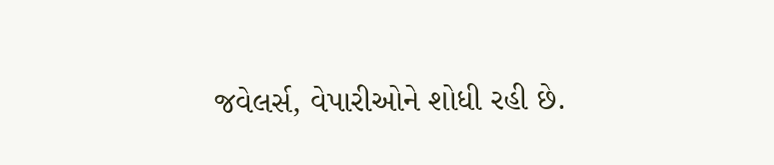જવેલર્સ, વેપારીઓને શોધી રહી છે.